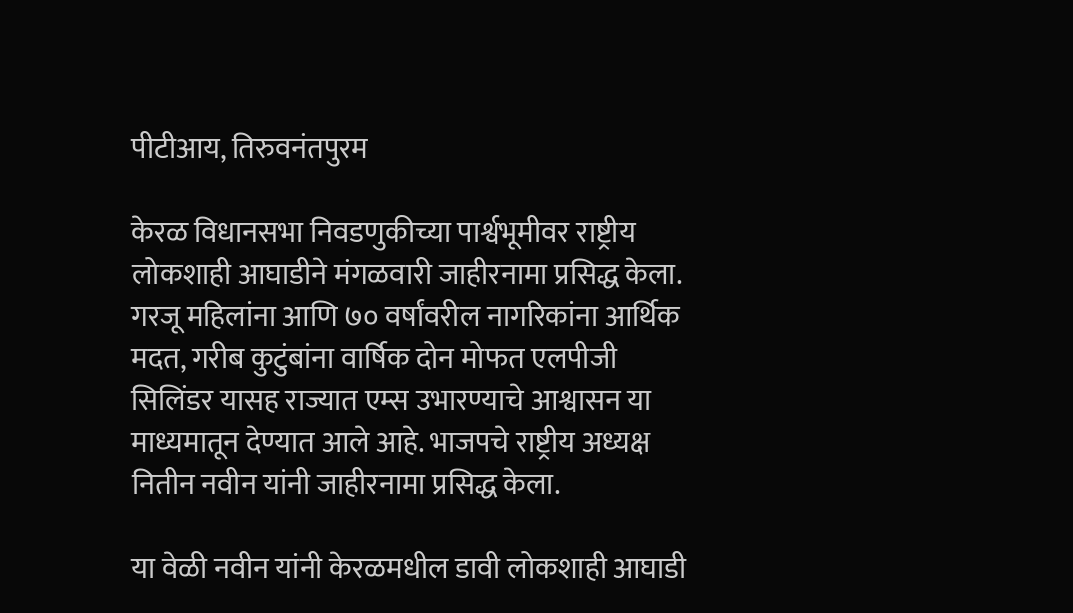पीटीआय, तिरुवनंतपुरम

केरळ विधानसभा निवडणुकीच्या पार्श्वभूमीवर राष्ट्रीय लोकशाही आघाडीने मंगळवारी जाहीरनामा प्रसिद्ध केला. गरजू महिलांना आणि ७० वर्षांवरील नागरिकांना आर्थिक मदत, गरीब कुटुंबांना वार्षिक दोन मोफत एलपीजी सिलिंडर यासह राज्यात एम्स उभारण्याचे आश्वासन या माध्यमातून देण्यात आले आहे. भाजपचे राष्ट्रीय अध्यक्ष नितीन नवीन यांनी जाहीरनामा प्रसिद्ध केला.

या वेळी नवीन यांनी केरळमधील डावी लोकशाही आघाडी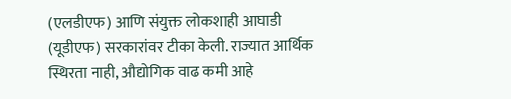(एलडीएफ) आणि संयुक्त लोकशाही आघाडी (यूडीएफ) सरकारांवर टीका केली. राज्यात आर्थिक स्थिरता नाही, औद्योगिक वाढ कमी आहे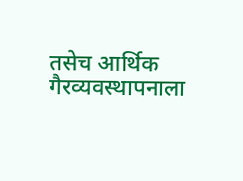तसेच आर्थिक गैरव्यवस्थापनाला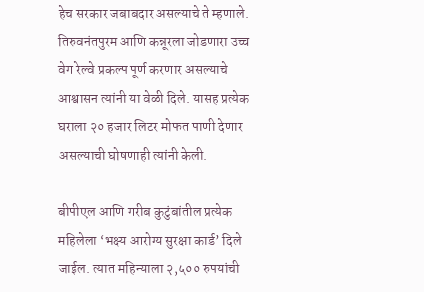हेच सरकार जबाबदार असल्याचे ते म्हणाले. तिरुवनंतपुरम आणि कन्नूरला जोडणारा उच्च वेग रेल्वे प्रकल्प पूर्ण करणार असल्याचे आश्वासन त्यांनी या वेळी दिले. यासह प्रत्येक घराला २० हजार लिटर मोफत पाणी देणार असल्याची घोषणाही त्यांनी केली.

बीपीएल आणि गरीब कुटुंबांतील प्रत्येक महिलेला ‘भक्ष्य आरोग्य सुरक्षा कार्ड’ दिले जाईल. त्यात महिन्याला २,५०० रुपयांची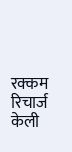रक्कम रिचार्ज केली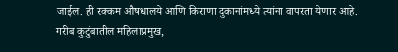जाईल. ही रक्कम औषधालये आणि किराणा दुकानांमध्ये त्यांना वापरता येणार आहे. गरीब कुटुंबातील महिलाप्रमुख,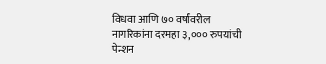विधवा आणि ७० वर्षांवरील नागरिकांना दरमहा ३,००० रुपयांची पेन्शन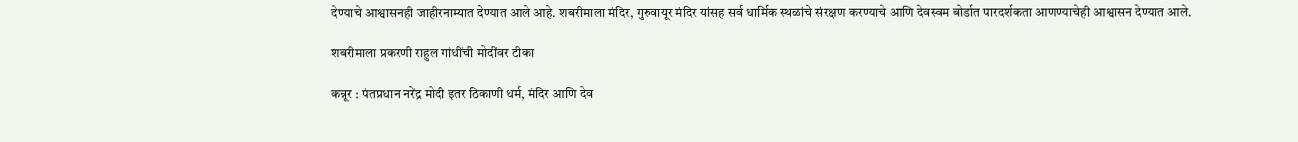देण्याचे आश्वासनही जाहीरनाम्यात देण्यात आले आहे. शबरीमाला मंदिर, गुरुवायूर मंदिर यांसह सर्व धार्मिक स्थळांचे संरक्षण करण्याचे आणि देवस्वम बोर्डात पारदर्शकता आणण्याचेही आश्वासन देण्यात आले.

शबरीमाला प्रकरणी राहुल गांधींची मोदींवर टीका

कन्नूर : पंतप्रधान नरेंद्र मोदी इतर ठिकाणी धर्म, मंदिर आणि देव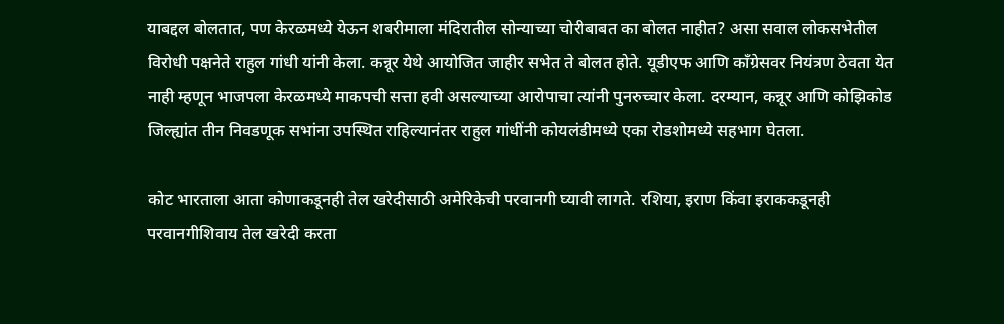याबद्दल बोलतात, पण केरळमध्ये येऊन शबरीमाला मंदिरातील सोन्याच्या चोरीबाबत का बोलत नाहीत? असा सवाल लोकसभेतील विरोधी पक्षनेते राहुल गांधी यांनी केला. कन्नूर येथे आयोजित जाहीर सभेत ते बोलत होते. यूडीएफ आणि काँग्रेसवर नियंत्रण ठेवता येत नाही म्हणून भाजपला केरळमध्ये माकपची सत्ता हवी असल्याच्या आरोपाचा त्यांनी पुनरुच्चार केला. दरम्यान, कन्नूर आणि कोझिकोड जिल्ह्यांत तीन निवडणूक सभांना उपस्थित राहिल्यानंतर राहुल गांधींनी कोयलंडीमध्ये एका रोडशोमध्ये सहभाग घेतला.

कोट भारताला आता कोणाकडूनही तेल खरेदीसाठी अमेरिकेची परवानगी घ्यावी लागते. रशिया, इराण किंवा इराककडूनही परवानगीशिवाय तेल खरेदी करता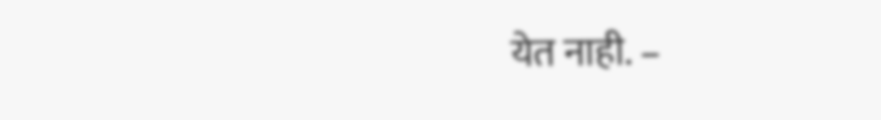येत नाही. –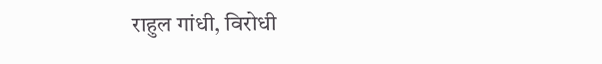राहुल गांधी, विरोधी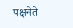पक्षनेते